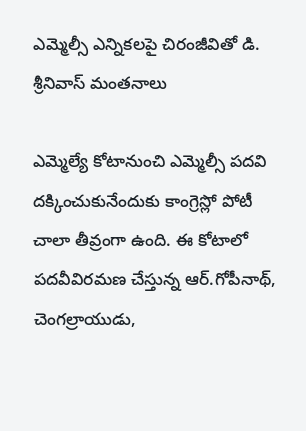ఎమ్మెల్సీ ఎన్నికలపై చిరంజీవితో డి. శ్రీనివాస్ మంతనాలు

ఎమ్మెల్యే కోటానుంచి ఎమ్మెల్సీ పదవి దక్కించుకునేందుకు కాంగ్రెస్లో పోటీ చాలా తీవ్రంగా ఉంది. ఈ కోటాలో పదవీవిరమణ చేస్తున్న ఆర్.గోపీనాథ్, చెంగల్రాయుడు,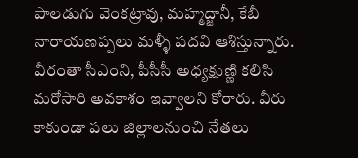పాలడుగు వెంకట్రావు, మహ్మద్జానీ, కేబీ నారాయణప్పలు మళ్ళీ పదవి ఆశిస్తున్నారు. వీరంతా సీఎంని, పీసీసీ అధ్యక్షుణ్ణి కలిసి మరోసారి అవకాశం ఇవ్వాలని కోరారు. వీరు కాకుండా పలు జిల్లాలనుంచి నేతలు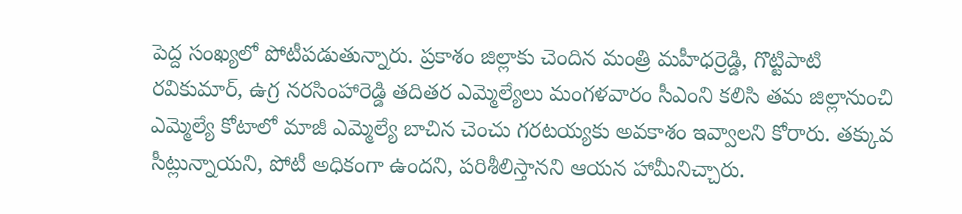పెద్ద సంఖ్యలో పోటీపడుతున్నారు. ప్రకాశం జిల్లాకు చెందిన మంత్రి మహీధర్రెడ్డి, గొట్టిపాటి రవికుమార్, ఉగ్ర నరసింహారెడ్డి తదితర ఎమ్మెల్యేలు మంగళవారం సీఎంని కలిసి తమ జిల్లానుంచి ఎమ్మెల్యే కోటాలో మాజీ ఎమ్మెల్యే బాచిన చెంచు గరటయ్యకు అవకాశం ఇవ్వాలని కోరారు. తక్కువ సీట్లున్నాయని, పోటీ అధికంగా ఉందని, పరిశీలిస్తానని ఆయన హామీనిచ్చారు.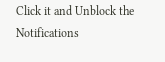Click it and Unblock the Notifications